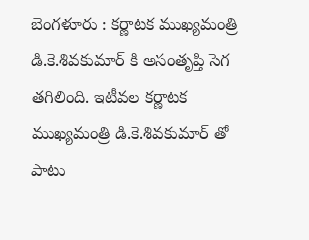బెంగళూరు : కర్ణాటక ముఖ్యమంత్రి డి.కె.శివకుమార్ కి అసంతృప్తి సెగ తగిలింది. ఇటీవల కర్ణాటక ముఖ్యమంత్రి డి.కె.శివకుమార్ తో పాటు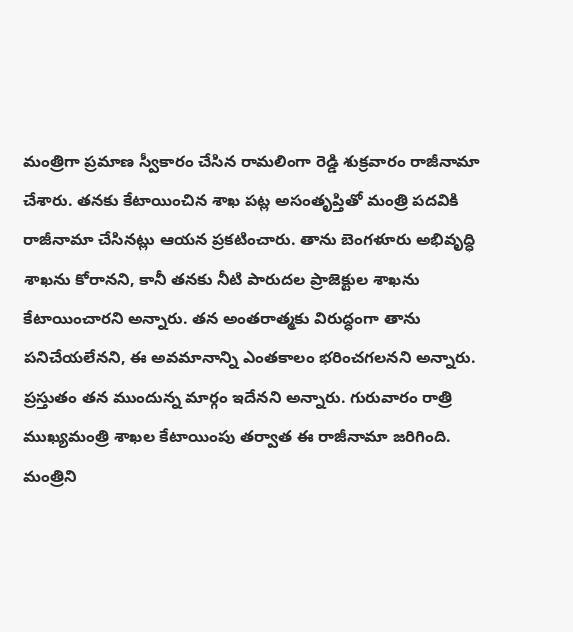మంత్రిగా ప్రమాణ స్వీకారం చేసిన రామలింగా రెడ్డి శుక్రవారం రాజీనామా చేశారు. తనకు కేటాయించిన శాఖ పట్ల అసంతృప్తితో మంత్రి పదవికి రాజీనామా చేసినట్లు ఆయన ప్రకటించారు. తాను బెంగళూరు అభివృద్ధి శాఖను కోరానని, కానీ తనకు నీటి పారుదల ప్రాజెక్టుల శాఖను కేటాయించారని అన్నారు. తన అంతరాత్మకు విరుద్ధంగా తాను పనిచేయలేనని, ఈ అవమానాన్ని ఎంతకాలం భరించగలనని అన్నారు. ప్రస్తుతం తన ముందున్న మార్గం ఇదేనని అన్నారు. గురువారం రాత్రి ముఖ్యమంత్రి శాఖల కేటాయింపు తర్వాత ఈ రాజీనామా జరిగింది. మంత్రిని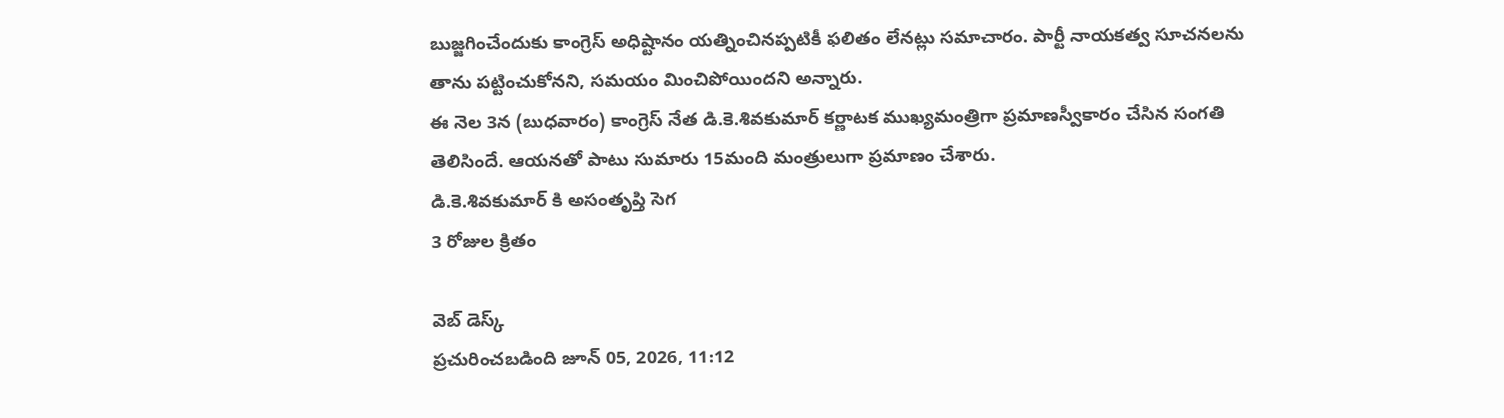బుజ్జగించేందుకు కాంగ్రెస్ అధిష్టానం యత్నించినప్పటికీ ఫలితం లేనట్లు సమాచారం. పార్టీ నాయకత్వ సూచనలను తాను పట్టించుకోనని, సమయం మించిపోయిందని అన్నారు.
ఈ నెల 3న (బుధవారం) కాంగ్రెస్ నేత డి.కె.శివకుమార్ కర్ణాటక ముఖ్యమంత్రిగా ప్రమాణస్వీకారం చేసిన సంగతి తెలిసిందే. ఆయనతో పాటు సుమారు 15మంది మంత్రులుగా ప్రమాణం చేశారు.
డి.కె.శివకుమార్ కి అసంతృప్తి సెగ
3 రోజుల క్రితం

వెబ్ డెస్క్
ప్రచురించబడింది జూన్ 05, 2026, 11:12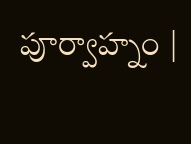పూర్వాహ్నం |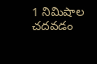1 నిమిషాల చదవడం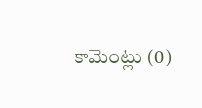కామెంట్లు (0)